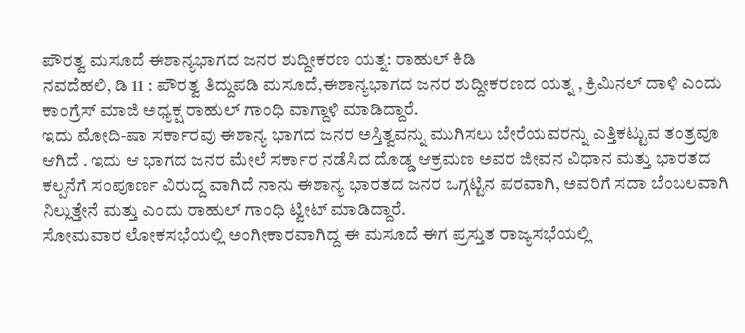ಪೌರತ್ವ ಮಸೂದೆ ಈಶಾನ್ಯಭಾಗದ ಜನರ ಶುದ್ದೀಕರಣ ಯತ್ನ: ರಾಹುಲ್ ಕಿಡಿ
ನವದೆಹಲಿ, ಡಿ 11 : ಪೌರತ್ವ ತಿದ್ದುಪಡಿ ಮಸೂದೆ,ಈಶಾನ್ಯಭಾಗದ ಜನರ ಶುದ್ದೀಕರಣದ ಯತ್ನ , ಕ್ರಿಮಿನಲ್ ದಾಳಿ ಎಂದು ಕಾಂಗ್ರೆಸ್ ಮಾಜಿ ಅಧ್ಯಕ್ಷ ರಾಹುಲ್ ಗಾಂಧಿ ವಾಗ್ದಾಳಿ ಮಾಡಿದ್ದಾರೆ.
ಇದು ಮೋದಿ-ಷಾ ಸರ್ಕಾರವು ಈಶಾನ್ಯ ಭಾಗದ ಜನರ ಅಸ್ತಿತ್ವವನ್ನು ಮುಗಿಸಲು ಬೇರೆಯವರನ್ನು ಎತ್ತಿಕಟ್ಟುವ ತಂತ್ರವೂ ಆಗಿದೆ . ಇದು ಆ ಭಾಗದ ಜನರ ಮೇಲೆ ಸರ್ಕಾರ ನಡೆಸಿದ ದೊಡ್ಡ ಆಕ್ರಮಣ ಅವರ ಜೀವನ ವಿಧಾನ ಮತ್ತು ಭಾರತದ ಕಲ್ಪನೆಗೆ ಸಂಪೂರ್ಣ ವಿರುದ್ದ ವಾಗಿದೆ ನಾನು ಈಶಾನ್ಯ ಭಾರತದ ಜನರ ಒಗ್ಗಟ್ಟಿನ ಪರವಾಗಿ, ಅವರಿಗೆ ಸದಾ ಬೆಂಬಲವಾಗಿ ನಿಲ್ಲುತ್ತೇನೆ ಮತ್ತು ಎಂದು ರಾಹುಲ್ ಗಾಂಧಿ ಟ್ವೀಟ್ ಮಾಡಿದ್ದಾರೆ.
ಸೋಮವಾರ ಲೋಕಸಭೆಯಲ್ಲಿ ಅಂಗೀಕಾರವಾಗಿದ್ದ ಈ ಮಸೂದೆ ಈಗ ಪ್ರಸ್ತುತ ರಾಜ್ಯಸಭೆಯಲ್ಲಿ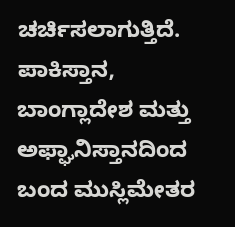ಚರ್ಚಿಸಲಾಗುತ್ತಿದೆ.
ಪಾಕಿಸ್ತಾನ, ಬಾಂಗ್ಲಾದೇಶ ಮತ್ತು ಅಫ್ಘಾನಿಸ್ತಾನದಿಂದ ಬಂದ ಮುಸ್ಲಿಮೇತರ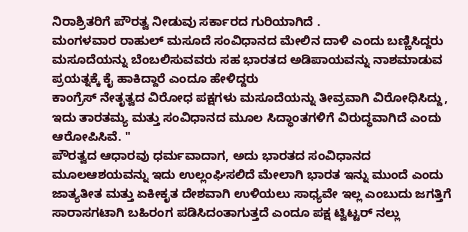ನಿರಾಶ್ರಿತರಿಗೆ ಪೌರತ್ವ ನೀಡುವು ಸರ್ಕಾರದ ಗುರಿಯಾಗಿದೆ .
ಮಂಗಳವಾರ ರಾಹುಲ್ ಮಸೂದೆ ಸಂವಿಧಾನದ ಮೇಲಿನ ದಾಳಿ ಎಂದು ಬಣ್ಣಿಸಿದ್ದರು ಮಸೂದೆಯನ್ನು ಬೆಂಬಲಿಸುವವರು ಸಹ ಭಾರತದ ಅಡಿಪಾಯವನ್ನು ನಾಶಮಾಡುವ ಪ್ರಯತ್ನಕ್ಕೆ ಕೈ ಹಾಕಿದ್ದಾರೆ ಎಂದೂ ಹೇಳಿದ್ದರು
ಕಾಂಗ್ರೆಸ್ ನೇತೃತ್ವದ ವಿರೋಧ ಪಕ್ಷಗಳು ಮಸೂದೆಯನ್ನು ತೀವ್ರವಾಗಿ ವಿರೋಧಿಸಿದ್ದು, ಇದು ತಾರತಮ್ಯ ಮತ್ತು ಸಂವಿಧಾನದ ಮೂಲ ಸಿದ್ಧಾಂತಗಳಿಗೆ ವಿರುದ್ಧವಾಗಿದೆ ಎಂದು ಆರೋಪಿಸಿವೆ. "
ಪೌರತ್ವದ ಆಧಾರವು ಧರ್ಮವಾದಾಗ, ಅದು ಭಾರತದ ಸಂವಿಧಾನದ ಮೂಲಆಶಯವನ್ನು ಇದು ಉಲ್ಲಂಘಿಸಲಿದೆ ಮೇಲಾಗಿ ಭಾರತ ಇನ್ನು ಮುಂದೆ ಎಂದು ಜಾತ್ಯತೀತ ಮತ್ತು ಏಕೀಕೃತ ದೇಶವಾಗಿ ಉಳಿಯಲು ಸಾಧ್ಯವೇ ಇಲ್ಲ ಎಂಬುದು ಜಗತ್ತಿಗೆ ಸಾರಾಸಗಟಾಗಿ ಬಹಿರಂಗ ಪಡಿಸಿದಂತಾಗುತ್ತದೆ ಎಂದೂ ಪಕ್ಷ ಟ್ವಿಟ್ಟರ್ ನಲ್ಲು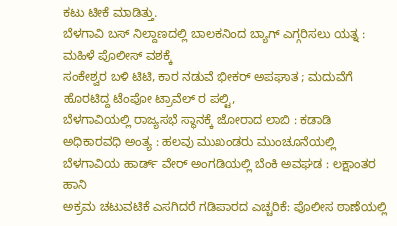ಕಟು ಟೀಕೆ ಮಾಡಿತ್ತು.
ಬೆಳಗಾವಿ ಬಸ್ ನಿಲ್ದಾಣದಲ್ಲಿ ಬಾಲಕನಿಂದ ಬ್ಯಾಗ್ ಎಗ್ಗರಿಸಲು ಯತ್ನ : ಮಹಿಳೆ ಪೊಲೀಸ್ ವಶಕ್ಕೆ
ಸಂಕೇಶ್ವರ ಬಳಿ ಟಿಟಿ, ಕಾರ ನಡುವೆ ಭೀಕರ್ ಅಪಘಾತ ; ಮದುವೆಗೆ ಹೊರಟಿದ್ದ ಟೆಂಪೋ ಟ್ರಾವೆಲ್ ರ ಪಲ್ಟಿ,
ಬೆಳಗಾವಿಯಲ್ಲಿ ರಾಜ್ಯಸಭೆ ಸ್ಥಾನಕ್ಕೆ ಜೋರಾದ ಲಾಬಿ : ಕಡಾಡಿ ಅಧಿಕಾರವಧಿ ಅಂತ್ಯ : ಹಲವು ಮುಖಂಡರು ಮುಂಚೂನೆಯಲ್ಲಿ
ಬೆಳಗಾವಿಯ ಹಾರ್ಡ್ ವೇರ್ ಅಂಗಡಿಯಲ್ಲಿ ಬೆಂಕಿ ಅವಘಡ : ಲಕ್ಷಾಂತರ ಹಾನಿ
ಅಕ್ರಮ ಚಟುವಟಿಕೆ ಎಸಗಿದರೆ ಗಡಿಪಾರದ ಎಚ್ಚರಿಕೆ: ಪೊಲೀಸ ಠಾಣೆಯಲ್ಲಿ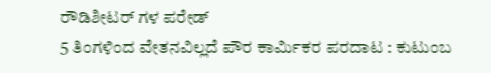ರೌಡಿಶೀಟರ್ ಗಳ ಪರೇಡ್
5 ತಿಂಗಳಿಂದ ವೇತನವಿಲ್ಲದೆ ಪೌರ ಕಾರ್ಮಿಕರ ಪರದಾಟ : ಕುಟುಂಬ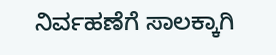ನಿರ್ವಹಣೆಗೆ ಸಾಲಕ್ಕಾಗಿ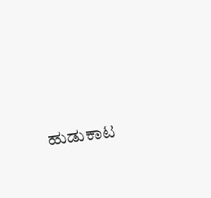ಹುಡುಕಾಟ